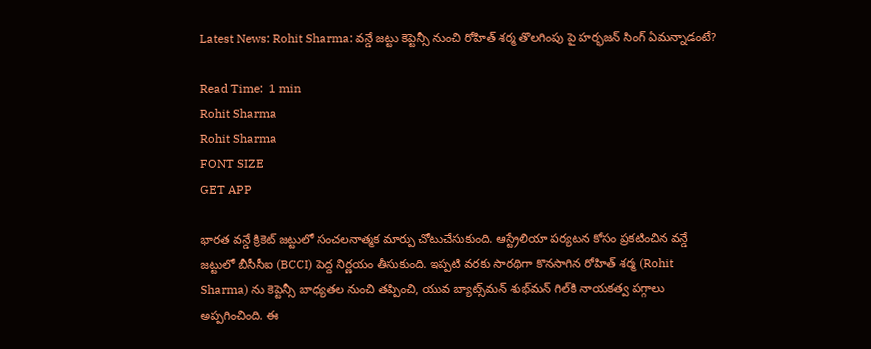Latest News: Rohit Sharma: వన్డే జట్టు కెప్టెన్సీ నుంచి రోహిత్ శర్మ తొలగింపు పై హర్భజన్ సింగ్ ఏమన్నాడంటే?

Read Time:  1 min
Rohit Sharma
Rohit Sharma
FONT SIZE
GET APP

భారత వన్డే క్రికెట్ జట్టులో సంచలనాత్మక మార్పు చోటుచేసుకుంది. ఆస్ట్రేలియా పర్యటన కోసం ప్రకటించిన వన్డే జట్టులో బీసీసీఐ (BCCI) పెద్ద నిర్ణయం తీసుకుంది. ఇప్పటి వరకు సారథిగా కొనసాగిన రోహిత్ శర్మ (Rohit Sharma) ను కెప్టెన్సీ బాధ్యతల నుంచి తప్పించి, యువ బ్యాట్స్‌మన్ శుభ్‌మన్ గిల్‌కి నాయకత్వ పగ్గాలు అప్పగించింది. ఈ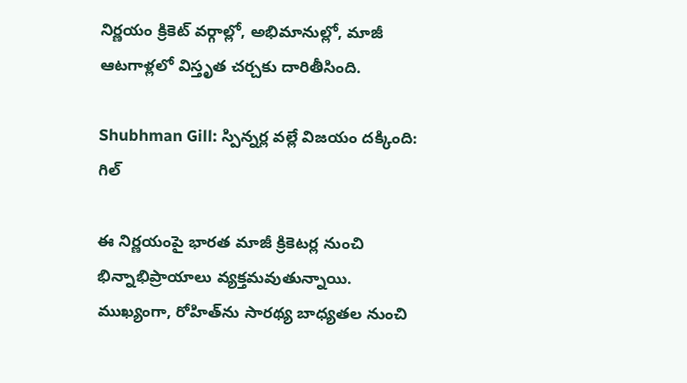నిర్ణయం క్రికెట్ వర్గాల్లో, అభిమానుల్లో, మాజీ ఆటగాళ్లలో విస్తృత చర్చకు దారితీసింది.

Shubhman Gill: స్పిన్నర్ల వల్లే విజయం దక్కింది: గిల్

ఈ నిర్ణయంపై భారత మాజీ క్రికెటర్ల నుంచి భిన్నాభిప్రాయాలు వ్యక్తమవుతున్నాయి. ముఖ్యంగా, రోహిత్‌ను సారథ్య బాధ్యతల నుంచి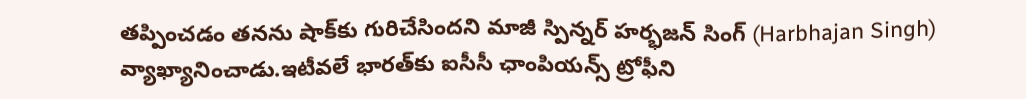తప్పించడం తనను షాక్‌కు గురిచేసిందని మాజీ స్పిన్నర్ హర్భజన్ సింగ్ (Harbhajan Singh) వ్యాఖ్యానించాడు.ఇటీవలే భారత్‌కు ఐసీసీ ఛాంపియన్స్ ట్రోఫీని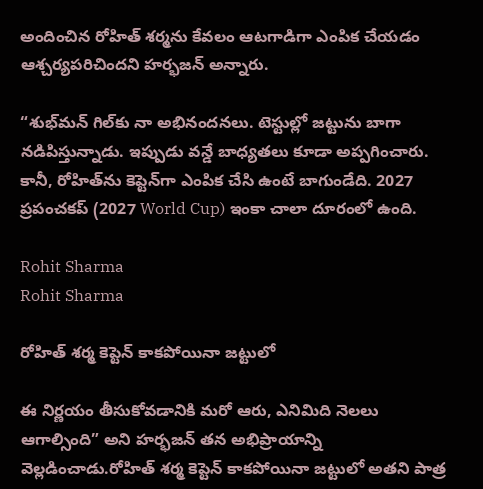అందించిన రోహిత్ శర్మను కేవలం ఆటగాడిగా ఎంపిక చేయడం ఆశ్చర్యపరిచిందని హర్భజన్ అన్నారు.

“శుభ్‌మన్ గిల్‌కు నా అభినందనలు. టెస్టుల్లో జట్టును బాగా నడిపిస్తున్నాడు. ఇప్పుడు వన్డే బాధ్యతలు కూడా అప్పగించారు. కానీ, రోహిత్‌ను కెప్టెన్‌గా ఎంపిక చేసి ఉంటే బాగుండేది. 2027 ప్రపంచకప్ (2027 World Cup) ఇంకా చాలా దూరంలో ఉంది.

Rohit Sharma
Rohit Sharma

రోహిత్ శర్మ కెప్టెన్ కాకపోయినా జట్టులో

ఈ నిర్ణయం తీసుకోవడానికి మరో ఆరు, ఎనిమిది నెలలు ఆగాల్సింది” అని హర్భజన్ తన అభిప్రాయాన్ని వెల్లడించాడు.రోహిత్ శర్మ కెప్టెన్ కాకపోయినా జట్టులో అతని పాత్ర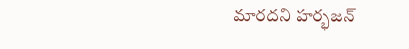మారదని హర్భజన్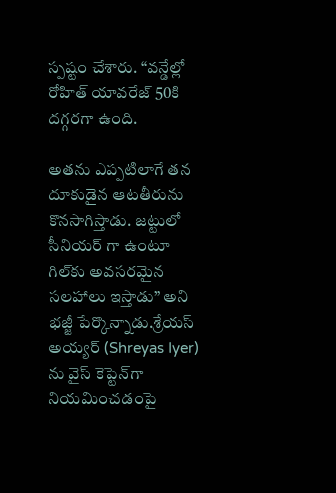స్పష్టం చేశారు. “వన్డేల్లో రోహిత్ యావరేజ్ 50కి దగ్గరగా ఉంది.

అతను ఎప్పటిలాగే తన దూకుడైన ఆటతీరును కొనసాగిస్తాడు. జట్టులో సీనియర్ గా ఉంటూ గిల్‌కు అవసరమైన సలహాలు ఇస్తాడు” అని భజ్జీ పేర్కొన్నాడు.శ్రేయస్ అయ్యర్‌ (Shreyas Iyer) ను వైస్ కెప్టెన్‌గా నియమించడంపై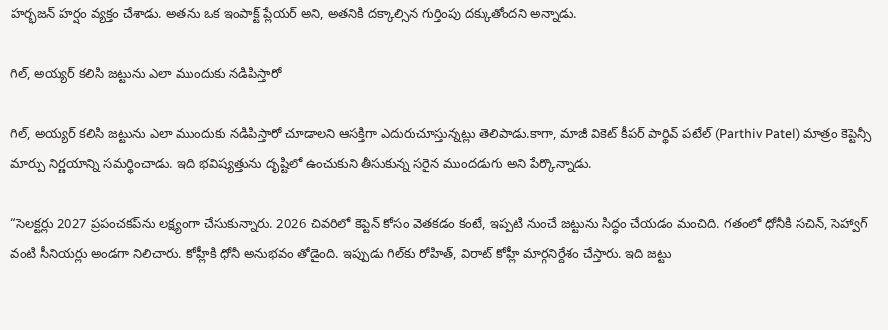హర్భజన్ హర్షం వ్యక్తం చేశాడు. అతను ఒక ఇంపాక్ట్ ప్లేయర్ అని, అతనికి దక్కాల్సిన గుర్తింపు దక్కుతోందని అన్నాడు.

గిల్, అయ్యర్ కలిసి జట్టును ఎలా ముందుకు నడిపిస్తారో

గిల్, అయ్యర్ కలిసి జట్టును ఎలా ముందుకు నడిపిస్తారో చూడాలని ఆసక్తిగా ఎదురుచూస్తున్నట్లు తెలిపాడు.కాగా, మాజీ వికెట్ కీపర్ పార్థివ్ పటేల్ (Parthiv Patel) మాత్రం కెప్టెన్సీ మార్పు నిర్ణయాన్ని సమర్థించాడు. ఇది భవిష్యత్తును దృష్టిలో ఉంచుకుని తీసుకున్న సరైన ముందడుగు అని పేర్కొన్నాడు.

“సెలక్టర్లు 2027 ప్రపంచకప్‌ను లక్ష్యంగా చేసుకున్నారు. 2026 చివరిలో కెప్టెన్ కోసం వెతకడం కంటే, ఇప్పటి నుంచే జట్టును సిద్ధం చేయడం మంచిది. గతంలో ధోనీకి సచిన్, సెహ్వాగ్ వంటి సీనియర్లు అండగా నిలిచారు. కోహ్లీకి ధోనీ అనుభవం తోడైంది. ఇప్పుడు గిల్‌కు రోహిత్, విరాట్ కోహ్లీ మార్గనిర్దేశం చేస్తారు. ఇది జట్టు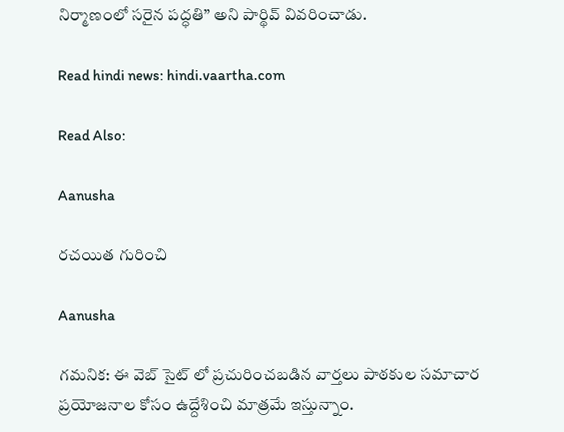నిర్మాణంలో సరైన పద్ధతి” అని పార్థివ్ వివరించాడు.

Read hindi news: hindi.vaartha.com

Read Also:

Aanusha

రచయిత గురించి

Aanusha

గమనిక: ఈ వెబ్ సైట్ లో ప్రచురించబడిన వార్తలు పాఠకుల సమాచార ప్రయోజనాల కోసం ఉద్దేశించి మాత్రమే ఇస్తున్నాం.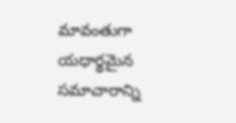మావంతుగా యధార్థమైన సమాచారాన్ని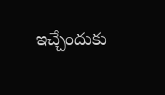ఇచ్చేందుకు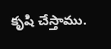కృషి చేస్తాము.